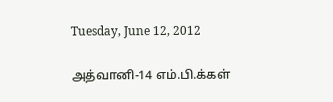Tuesday, June 12, 2012

அத்வானி-14 எம்.பி.க்கள்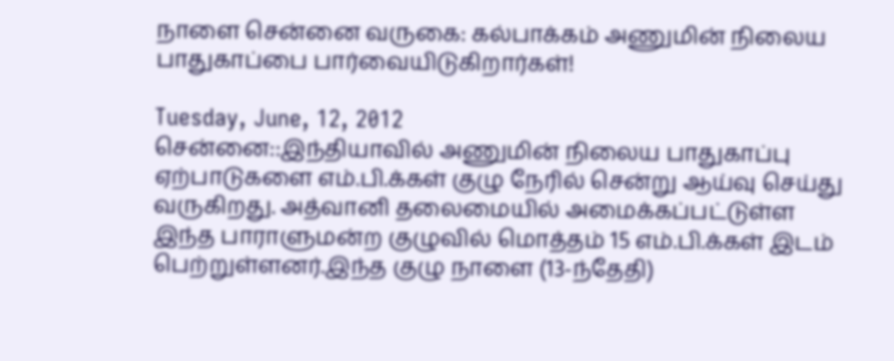நாளை சென்னை வருகை: கல்பாக்கம் அணுமின் நிலைய பாதுகாப்பை பார்வையிடுகிறார்கள்!

Tuesday, June, 12, 2012
சென்னை::இந்தியாவில் அணுமின் நிலைய பாதுகாப்பு ஏற்பாடுகளை எம்.பி.க்கள் குழு நேரில் சென்று ஆய்வு செய்து வருகிறது. அத்வானி தலைமையில் அமைக்கப்பட்டுள்ள இந்த பாராளுமன்ற குழுவில் மொத்தம் 15 எம்.பி.க்கள் இடம் பெற்றுள்ளனர்.இந்த குழு நாளை (13-ந்தேதி)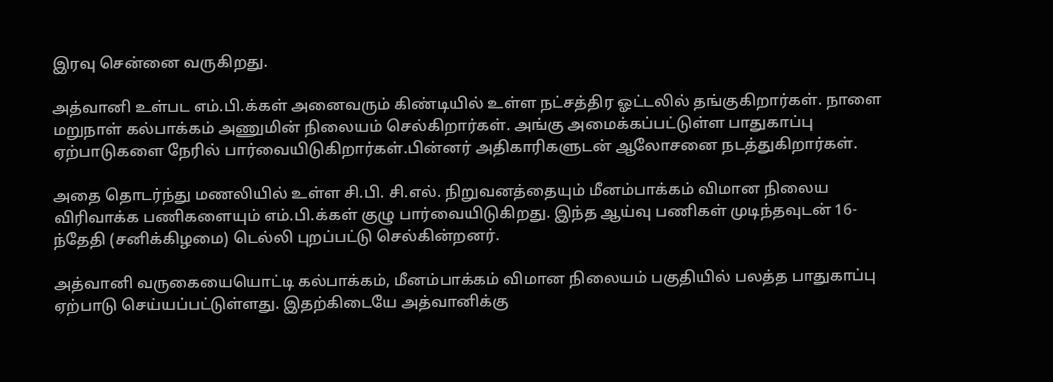இரவு சென்னை வருகிறது.

அத்வானி உள்பட எம்.பி.க்கள் அனைவரும் கிண்டியில் உள்ள நட்சத்திர ஓட்டலில் தங்குகிறார்கள். நாளை மறுநாள் கல்பாக்கம் அணுமின் நிலையம் செல்கிறார்கள். அங்கு அமைக்கப்பட்டுள்ள பாதுகாப்பு ஏற்பாடுகளை நேரில் பார்வையிடுகிறார்கள்.பின்னர் அதிகாரிகளுடன் ஆலோசனை நடத்துகிறார்கள்.

அதை தொடர்ந்து மணலியில் உள்ள சி.பி. சி.எல். நிறுவனத்தையும் மீனம்பாக்கம் விமான நிலைய விரிவாக்க பணிகளையும் எம்.பி.க்கள் குழு பார்வையிடுகிறது. இந்த ஆய்வு பணிகள் முடிந்தவுடன் 16-ந்தேதி (சனிக்கிழமை) டெல்லி புறப்பட்டு செல்கின்றனர்.

அத்வானி வருகையையொட்டி கல்பாக்கம், மீனம்பாக்கம் விமான நிலையம் பகுதியில் பலத்த பாதுகாப்பு ஏற்பாடு செய்யப்பட்டுள்ளது. இதற்கிடையே அத்வானிக்கு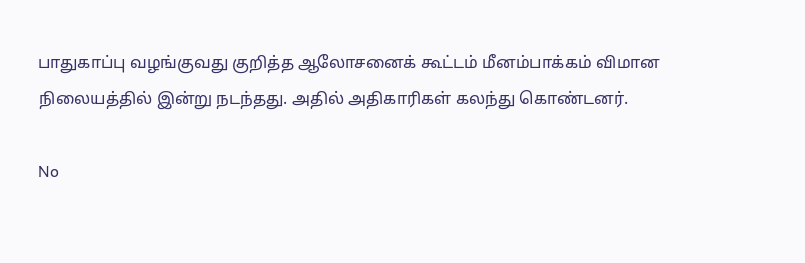பாதுகாப்பு வழங்குவது குறித்த ஆலோசனைக் கூட்டம் மீனம்பாக்கம் விமான நிலையத்தில் இன்று நடந்தது. அதில் அதிகாரிகள் கலந்து கொண்டனர்.

No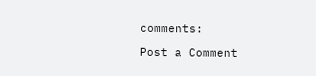comments:

Post a Comment